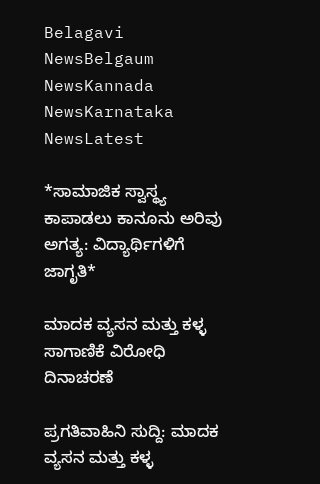Belagavi NewsBelgaum NewsKannada NewsKarnataka NewsLatest

*ಸಾಮಾಜಿಕ ಸ್ವಾಸ್ಥ್ಯ ಕಾಪಾಡಲು ಕಾನೂನು ಅರಿವು ಅಗತ್ಯ: ವಿದ್ಯಾರ್ಥಿಗಳಿಗೆ ಜಾಗೃತಿ*

ಮಾದಕ ವ್ಯಸನ ಮತ್ತು ಕಳ್ಳ ಸಾಗಾಣಿಕೆ ವಿರೋಧಿ ದಿನಾಚರಣೆ

ಪ್ರಗತಿವಾಹಿನಿ ಸುದ್ದಿ: ಮಾದಕ ವ್ಯಸನ ಮತ್ತು ಕಳ್ಳ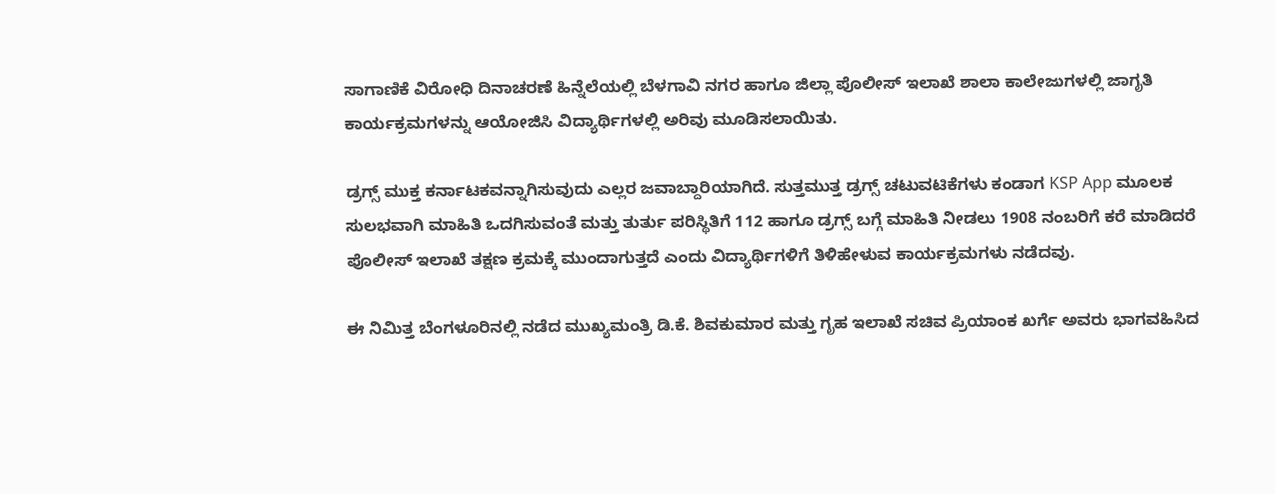ಸಾಗಾಣಿಕೆ ವಿರೋಧಿ ದಿನಾಚರಣೆ ಹಿನ್ನೆಲೆಯಲ್ಲಿ ಬೆಳಗಾವಿ ನಗರ ಹಾಗೂ ಜಿಲ್ಲಾ ಪೊಲೀಸ್ ಇಲಾಖೆ ಶಾಲಾ ಕಾಲೇಜುಗಳಲ್ಲಿ ಜಾಗೃತಿ ಕಾರ್ಯಕ್ರಮಗಳನ್ನು ಆಯೋಜಿಸಿ ವಿದ್ಯಾರ್ಥಿಗಳಲ್ಲಿ ಅರಿವು ಮೂಡಿಸಲಾಯಿತು.

ಡ್ರಗ್ಸ್ ಮುಕ್ತ ಕರ್ನಾಟಕವನ್ನಾಗಿಸುವುದು ಎಲ್ಲರ‌ ಜವಾಬ್ದಾರಿಯಾಗಿದೆ. ಸುತ್ತಮುತ್ತ ಡ್ರಗ್ಸ್ ಚಟುವಟಿಕೆಗಳು ಕಂಡಾಗ KSP App ಮೂಲಕ ಸುಲಭವಾಗಿ ಮಾಹಿತಿ ಒದಗಿಸುವಂತೆ ಮತ್ತು ತುರ್ತು ಪರಿಸ್ಥಿತಿಗೆ 112 ಹಾಗೂ ಡ್ರಗ್ಸ್ ಬಗ್ಗೆ ಮಾಹಿತಿ ನೀಡಲು 1908 ನಂಬರಿಗೆ ಕರೆ ಮಾಡಿದರೆ ಪೊಲೀಸ್ ಇಲಾಖೆ ತಕ್ಷಣ ಕ್ರಮಕ್ಕೆ ಮುಂದಾಗುತ್ತದೆ ಎಂದು ವಿದ್ಯಾರ್ಥಿಗಳಿಗೆ ತಿಳಿಹೇಳುವ ಕಾರ್ಯಕ್ರಮಗಳು ನಡೆದವು.

ಈ ನಿಮಿತ್ತ ಬೆಂಗಳೂರಿನಲ್ಲಿ ‌ನಡೆದ ಮುಖ್ಯಮಂತ್ರಿ ಡಿ.ಕೆ. ಶಿವಕುಮಾರ ಮತ್ತು ಗೃಹ ಇಲಾಖೆ ಸಚಿವ ಪ್ರಿಯಾಂಕ ಖರ್ಗೆ ಅವರು ಭಾಗವಹಿಸಿದ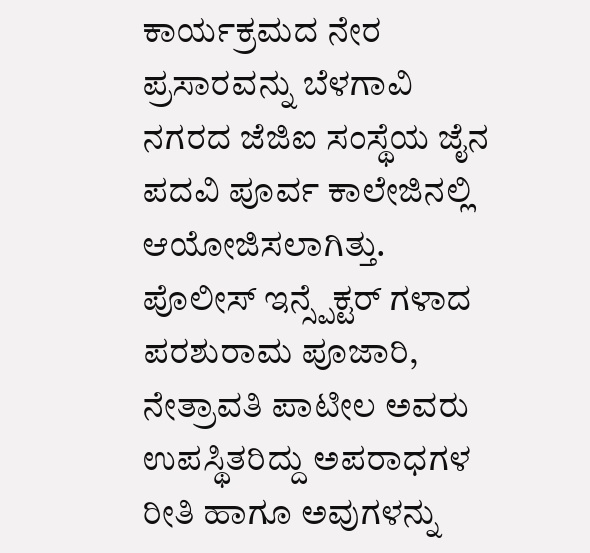ಕಾರ್ಯಕ್ರಮದ ನೇರ ಪ್ರಸಾರವನ್ನು ಬೆಳಗಾವಿ ನಗರದ‌ ಜೆಜಿಐ ಸಂಸ್ಥೆಯ ‌ಜೈನ ಪದವಿ ಪೂರ್ವ ಕಾಲೇಜಿನಲ್ಲಿ ಆಯೋಜಿಸಲಾಗಿತ್ತು. ಪೊಲೀಸ್ ಇನ್ಸ್ಪೆಕ್ಟರ್ ಗಳಾದ ಪರಶುರಾಮ ಪೂಜಾರಿ, ನೇತ್ರಾವತಿ ಪಾಟೀಲ ಅವರು ಉಪಸ್ಥಿತರಿದ್ದು ಅಪರಾಧಗಳ ರೀತಿ ಹಾಗೂ ಅವುಗಳನ್ನು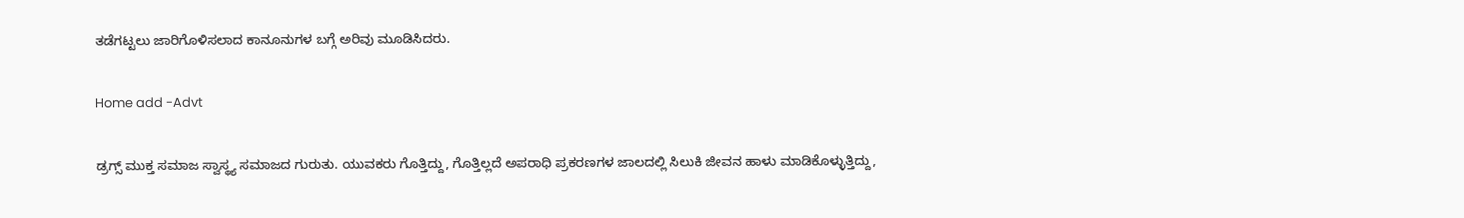ತಡೆಗಟ್ಟಲು ಜಾರಿಗೊಳಿಸಲಾದ ಕಾನೂನುಗಳ ಬಗ್ಗೆ ಅರಿವು ಮೂಡಿಸಿದರು.

Home add -Advt

ಡ್ರಗ್ಸ್ ಮುಕ್ತ ಸಮಾಜ ಸ್ವಾಸ್ಥ್ಯ ಸಮಾಜದ ಗುರುತು. ಯುವಕರು ಗೊತ್ತಿದ್ದು, ಗೊತ್ತಿಲ್ಲದೆ ಅಪರಾಧಿ ಪ್ರಕರಣಗಳ ಜಾಲದಲ್ಲಿ ಸಿಲುಕಿ ಜೀವನ ಹಾಳು ಮಾಡಿಕೊಳ್ಳುತ್ತಿದ್ದು,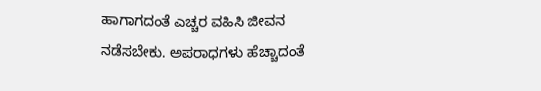ಹಾಗಾಗದಂತೆ ಎಚ್ಚರ ವಹಿಸಿ ಜೀವನ ನಡೆಸಬೇಕು. ಅಪರಾಧಗಳು ಹೆಚ್ಚಾದಂತೆ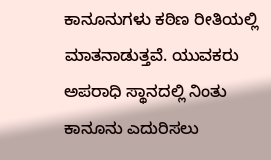ಕಾನೂನುಗಳು ಕಠಿಣ ರೀತಿಯಲ್ಲಿ ಮಾತನಾಡುತ್ತವೆ. ಯುವಕರು ಅಪರಾಧಿ ಸ್ಥಾನದಲ್ಲಿ ನಿಂತು ಕಾನೂನು ಎದುರಿಸಲು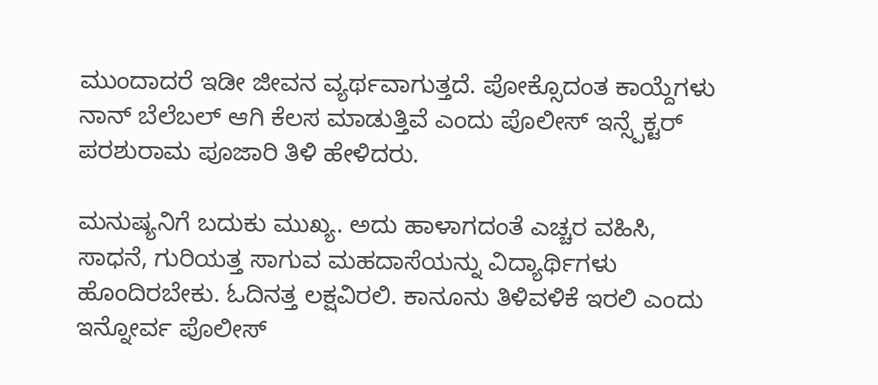ಮುಂದಾದರೆ ಇಡೀ‌ ಜೀವನ ವ್ಯರ್ಥವಾಗುತ್ತದೆ. ಪೋಕ್ಸೊದಂತ ಕಾಯ್ದೆಗಳು ನಾನ್ ಬೆಲೆಬಲ್ ಆಗಿ ಕೆಲಸ ಮಾಡುತ್ತಿವೆ ಎಂದು ಪೊಲೀಸ್ ಇನ್ಸ್ಪೆಕ್ಟರ್ ಪರಶುರಾಮ ಪೂಜಾರಿ ತಿಳಿ ಹೇಳಿದರು.

ಮನುಷ್ಯನಿಗೆ ಬದುಕು ಮುಖ್ಯ. ಅದು‌ ಹಾಳಾಗದಂತೆ ಎಚ್ಚರ ವಹಿಸಿ, ಸಾಧನೆ, ಗುರಿಯತ್ತ ಸಾಗುವ ಮಹದಾಸೆಯನ್ನು ವಿದ್ಯಾರ್ಥಿಗಳು ಹೊಂದಿರಬೇಕು. ಓದಿನತ್ತ ಲಕ್ಷವಿರಲಿ. ಕಾನೂನು ತಿಳಿವಳಿಕೆ ಇರಲಿ ಎಂದು ಇನ್ನೋರ್ವ ಪೊಲೀಸ್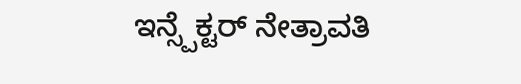ಇನ್ಸ್ಪೆಕ್ಟರ್ ನೇತ್ರಾವತಿ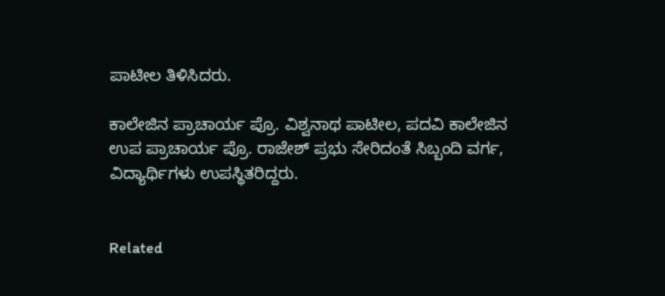ಪಾಟೀಲ ತಿಳಿಸಿದರು.

ಕಾಲೇಜಿನ ಪ್ರಾಚಾರ್ಯ ಪ್ರೊ. ವಿಶ್ವನಾಥ ಪಾಟೀಲ, ಪದವಿ ಕಾಲೇಜಿನ ಉಪ ಪ್ರಾಚಾರ್ಯ ಪ್ರೊ. ರಾಜೇಶ್ ಪ್ರಭು ಸೇರಿದಂತೆ ಸಿಬ್ಬಂದಿ ವರ್ಗ, ವಿದ್ಯಾರ್ಥಿಗಳು ಉಪಸ್ಥಿತರಿದ್ದರು.


Related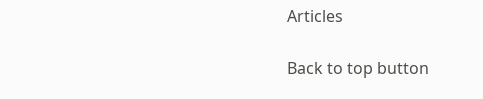Articles

Back to top button